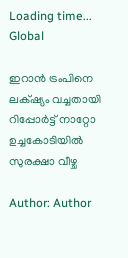Loading time...
Global

ഇറാൻ ട്രംപിനെ ലക്‌ഷ്യം വച്ചതായി റിപ്പോർട്ട് നാറ്റോ ഉച്ചകോടിയിൽ സുരക്ഷാ വീഴ്ച

Author: Author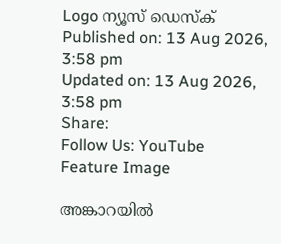Logo ന്യൂസ് ഡെസ്ക്
Published on: 13 Aug 2026, 3:58 pm
Updated on: 13 Aug 2026, 3:58 pm
Share:
Follow Us: YouTube
Feature Image

അങ്കാറയിൽ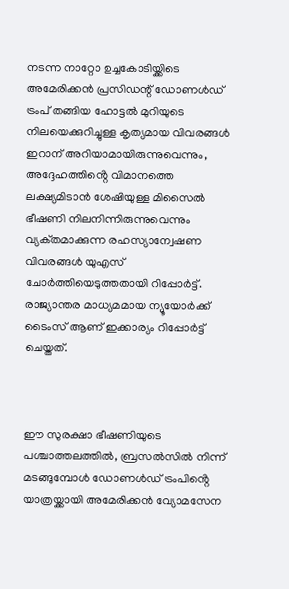നടന്ന നാറ്റോ ഉച്ചകോടിയ്ക്കിടെ അമേരിക്കൻ പ്രസിഡന്റ് ഡോണൾഡ് ട്രംപ് തങ്ങിയ ഹോട്ടൽ മുറിയുടെ നിലയെക്കുറിച്ചുള്ള കൃത്യമായ വിവരങ്ങൾ ഇറാന് അറിയാമായിരുന്നുവെന്നും, അദ്ദേഹത്തിൻ്റെ വിമാനത്തെ ലക്ഷ്യമിടാൻ ശേഷിയുള്ള മിസൈൽ ഭീഷണി നിലനിന്നിരുന്നുവെന്നും വ്യക്‌തമാക്കുന്ന രഹസ്യാന്വേഷണ വിവരങ്ങൾ യുഎസ് ചോർത്തിയെടുത്തതായി റിപ്പോർട്ട്. രാജ്യാന്തര മാധ്യമമായ ന്യൂയോർക്ക് ടൈംസ് ആണ് ഇക്കാര്യം റിപ്പോർട്ട് ചെയ്തത്.



ഈ സുരക്ഷാ ഭീഷണിയുടെ പശ്ചാത്തലത്തിൽ, ബ്രസൽസിൽ നിന്ന് മടങ്ങുമ്പോൾ ഡോണൾഡ് ട്രംപിൻ്റെ യാത്രയ്ക്കായി അമേരിക്കൻ വ്യോമസേന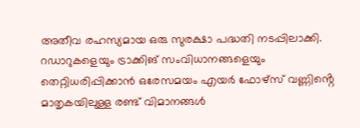അതീവ രഹസ്യമായ ഒരു സുരക്ഷാ പദ്ധതി നടപ്പിലാക്കി. റഡാറുകളെയും ട്രാക്കിങ് സംവിധാനങ്ങളെയും തെറ്റിധരിപ്പിക്കാൻ ഒരേസമയം എയർ ഫോഴ്‌സ് വണ്ണിൻ്റെ മാതൃകയിലുള്ള രണ്ട് വിമാനങ്ങൾ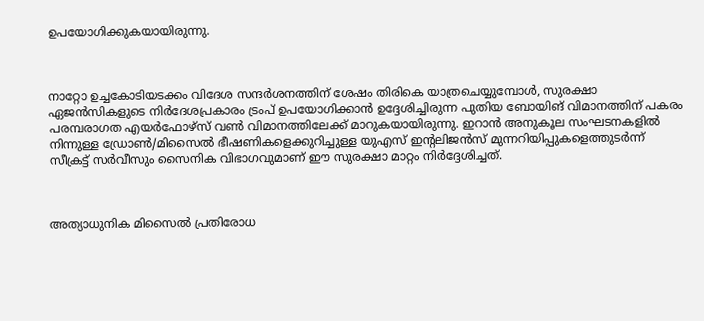ഉപയോഗിക്കുകയായിരുന്നു.



നാറ്റോ ഉച്ചകോടിയടക്കം വിദേശ സന്ദർശനത്തിന് ശേഷം തിരികെ യാത്രചെയ്യുമ്പോൾ, സുരക്ഷാ ഏജൻസികളുടെ നിർദേശപ്രകാരം ട്രംപ് ഉപയോഗിക്കാൻ ഉദ്ദേശിച്ചിരുന്ന പുതിയ ബോയിങ് വിമാനത്തിന് പകരം പരമ്പരാഗത എയർഫോഴ്‌സ് വൺ വിമാനത്തിലേക്ക് മാറുകയായിരുന്നു. ഇറാൻ അനുകൂല സംഘടനകളിൽ നിന്നുള്ള ഡ്രോൺ/മിസൈൽ ഭീഷണികളെക്കുറിച്ചുള്ള യുഎസ് ഇന്റലിജൻസ് മുന്നറിയിപ്പുകളെത്തുടർന്ന് സീക്രട്ട് സർവീസും സൈനിക വിഭാഗവുമാണ് ഈ സുരക്ഷാ മാറ്റം നിർദ്ദേശിച്ചത്.



അത്യാധുനിക മിസൈൽ പ്രതിരോധ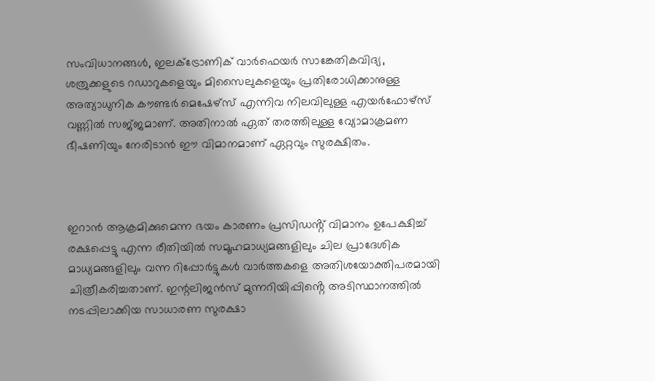സംവിധാനങ്ങൾ, ഇലക്ട്രോണിക് വാർഫെയർ സാങ്കേതികവിദ്യ, ശത്രുക്കളുടെ റഡാറുകളെയും മിസൈലുകളെയും പ്രതിരോധിക്കാനുള്ള അത്യാധുനിക കൗണ്ടർ മെഷേഴ്സ‌് എന്നിവ നിലവിലുള്ള എയർഫോഴ്‌സ് വണ്ണിൽ സജ്‌ജമാണ്. അതിനാൽ ഏത് തരത്തിലുള്ള വ്യോമാക്രമണ ഭീഷണിയും നേരിടാൻ ഈ വിമാനമാണ് ഏറ്റവും സുരക്ഷിതം.



ഇറാൻ ആക്രമിക്കുമെന്ന ഭയം കാരണം പ്രസിഡൻ്റ് വിമാനം ഉപേക്ഷിച്ച് രക്ഷപ്പെട്ടു എന്ന രീതിയിൽ സമൂഹമാധ്യമങ്ങളിലും ചില പ്രാദേശിക മാധ്യമങ്ങളിലും വന്ന റിപ്പോർട്ടുകൾ വാർത്തകളെ അതിശയോക്തിപരമായി ചിത്രീകരിച്ചതാണ്. ഇന്റലിജൻസ് മുന്നറിയിപ്പിൻ്റെ അടിസ്ഥാനത്തിൽ നടപ്പിലാക്കിയ സാധാരണ സുരക്ഷാ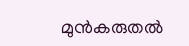മുൻകരുതൽ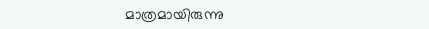മാത്രമായിരുന്നു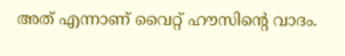അത് എന്നാണ് വൈറ്റ് ഹൗസിന്റെ വാദം.